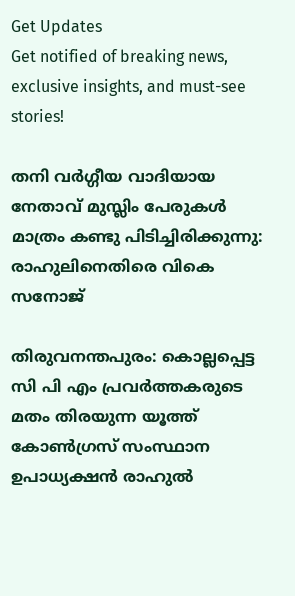Get Updates
Get notified of breaking news, exclusive insights, and must-see stories!

തനി വർഗ്ഗീയ വാദിയായ നേതാവ് മുസ്ലിം പേരുകള്‍ മാത്രം കണ്ടു പിടിച്ചിരിക്കുന്നു: രാഹുലിനെതിരെ വികെ സനോജ്

തിരുവനന്തപുരം: കൊല്ലപ്പെട്ട സി പി എം പ്രവര്‍ത്തകരുടെ മതം തിരയുന്ന യൂത്ത് കോണ്‍ഗ്രസ് സംസ്ഥാന ഉപാധ്യക്ഷന്‍ രാഹുല്‍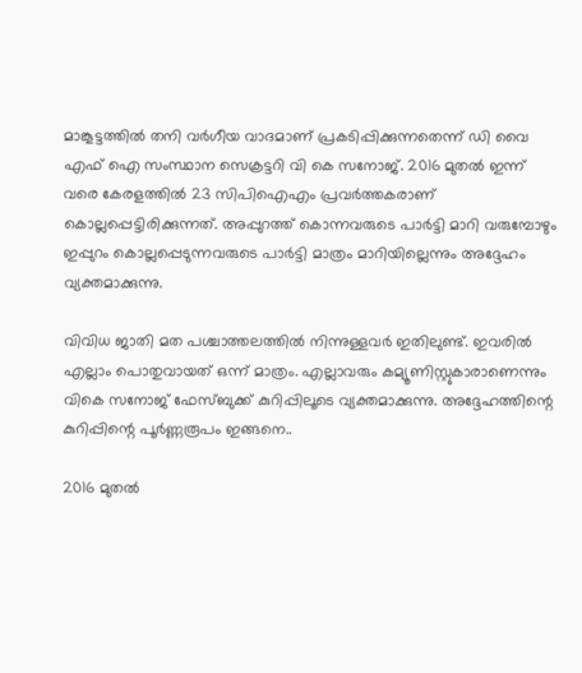മാങ്കൂട്ടത്തില്‍ തനി വര്‍ഗീയ വാദമാണ് പ്രകടിപ്പിക്കുന്നതെന്ന് ഡി വൈ എഫ്‌ ഐ സംസ്ഥാന സെക്രട്ടറി വി കെ സനോജ്. 2016 മുതല്‍ ഇന്ന് വരെ കേരളത്തില്‍ 23 സിപിഐഎം പ്രവര്‍ത്തകരാണ് കൊല്ലപ്പെട്ടിരിക്കുന്നത്. അപ്പുറത്ത് കൊന്നവരുടെ പാര്‍ട്ടി മാറി വരുമ്പോഴും ഇപ്പുറം കൊല്ലപ്പെടുന്നവരുടെ പാര്‍ട്ടി മാത്രം മാറിയില്ലെന്നും അദ്ദേഹം വ്യക്തമാക്കുന്നു.

വിവിധ ജാതി മത പശ്ചാത്തലത്തില്‍ നിന്നുള്ളവര്‍ ഇതിലുണ്ട്. ഇവരില്‍ എല്ലാം പൊതുവായത് ഒന്ന് മാത്രം. എല്ലാവരും കമ്യൂണിസ്റ്റുകാരാണെന്നും വികെ സനോജ് ഫേസ്ബുക്ക് കുറിപ്പിലൂടെ വ്യക്തമാക്കുന്നു. അദ്ദേഹത്തിന്റെ കുറിപ്പിന്റെ പൂർണ്ണരൂപം ഇങ്ങനെ..

2016 മുതൽ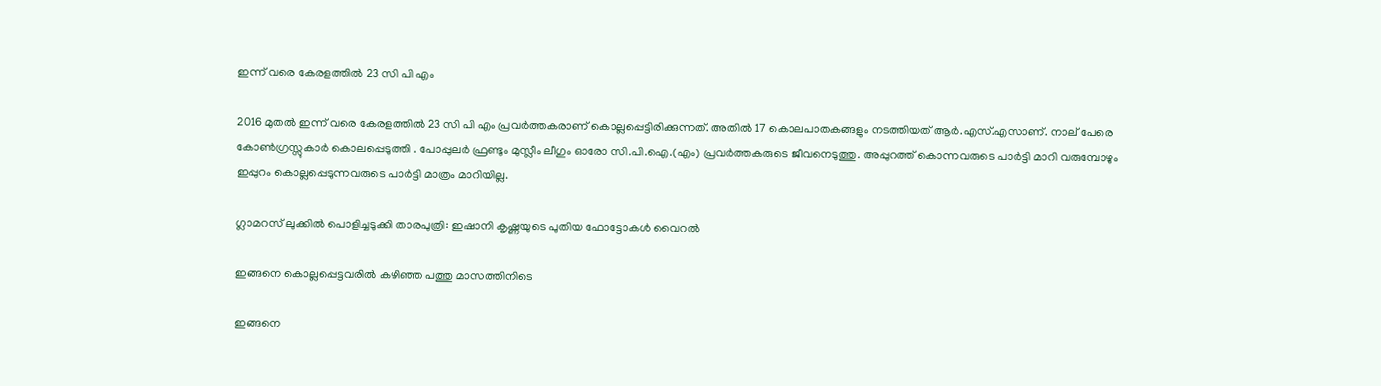ഇന്ന് വരെ കേരളത്തിൽ 23 സി പി എം

2016 മുതൽ ഇന്ന് വരെ കേരളത്തിൽ 23 സി പി എം പ്രവർത്തകരാണ് കൊല്ലപ്പെട്ടിരിക്കുന്നത്. അതിൽ 17 കൊലപാതകങ്ങളും നടത്തിയത് ആർ.എസ്.എസാണ്. നാല് പേരെ കോൺഗ്രസ്സുകാർ കൊലപ്പെടുത്തി . പോപ്പുലർ ഫ്രണ്ടും മുസ്ലീം ലീഗും ഓരോ സി.പി.ഐ.(എം) പ്രവർത്തകരുടെ ജീവനെടുത്തു. അപ്പുറത്ത് കൊന്നവരുടെ പാർട്ടി മാറി വരുമ്പോഴും ഇപ്പുറം കൊല്ലപ്പെടുന്നവരുടെ പാർട്ടി മാത്രം മാറിയില്ല.

ഗ്ലാമറസ് ലുക്കില്‍ പൊളിച്ചടുക്കി താരപുത്രി: ഇഷാനി കൃഷ്ണയുടെ പുതിയ ഫോട്ടോകള്‍ വൈറല്‍

ഇങ്ങനെ കൊല്ലപ്പെട്ടവരിൽ കഴിഞ്ഞ പത്തു മാസത്തിനിടെ

ഇങ്ങനെ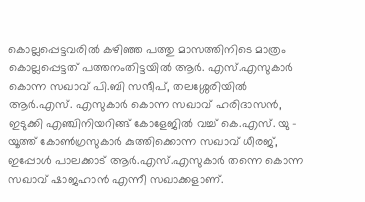കൊല്ലപ്പെട്ടവരിൽ കഴിഞ്ഞ പത്തു മാസത്തിനിടെ മാത്രം കൊല്ലപ്പെട്ടത് പത്തനംതിട്ടയിൽ ആർ. എസ്.എസുകാർ കൊന്ന സഖാവ് പി.ബി സന്ദീപ്, തലശ്ശേരിയിൽ ആർ.എസ്. എസുകാർ കൊന്ന സഖാവ് ഹരിദാസൻ, ഇടുക്കി എഞ്ചിനിയറിങ്ങ് കോളേജിൽ വച്ച് കെ.എസ്. യു - യൂത്ത് കോൺഗ്രസുകാർ കുത്തിക്കൊന്ന സഖാവ് ധീരജ്, ഇപ്പോൾ പാലക്കാട് ആർ.എസ്.എസുകാർ തന്നെ കൊന്ന സഖാവ് ഷാജഹാൻ എന്നീ സഖാക്കളാണ്.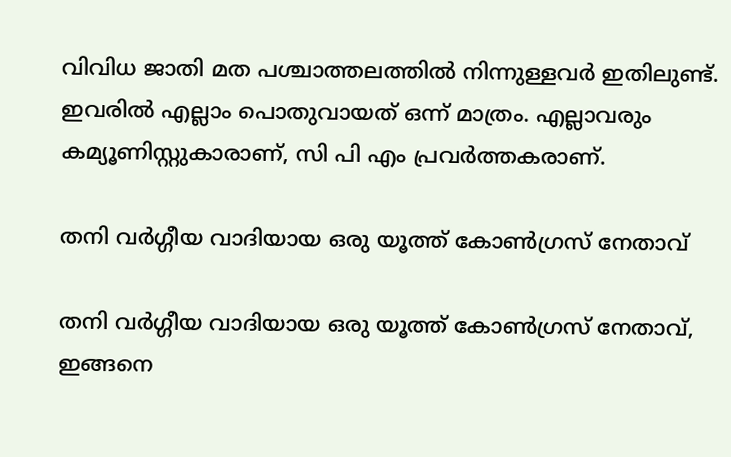വിവിധ ജാതി മത പശ്ചാത്തലത്തിൽ നിന്നുള്ളവർ ഇതിലുണ്ട്. ഇവരിൽ എല്ലാം പൊതുവായത് ഒന്ന് മാത്രം. എല്ലാവരും കമ്യൂണിസ്റ്റുകാരാണ്, സി പി എം പ്രവർത്തകരാണ്.

തനി വർഗ്ഗീയ വാദിയായ ഒരു യൂത്ത് കോൺഗ്രസ് നേതാവ്

തനി വർഗ്ഗീയ വാദിയായ ഒരു യൂത്ത് കോൺഗ്രസ് നേതാവ്, ഇങ്ങനെ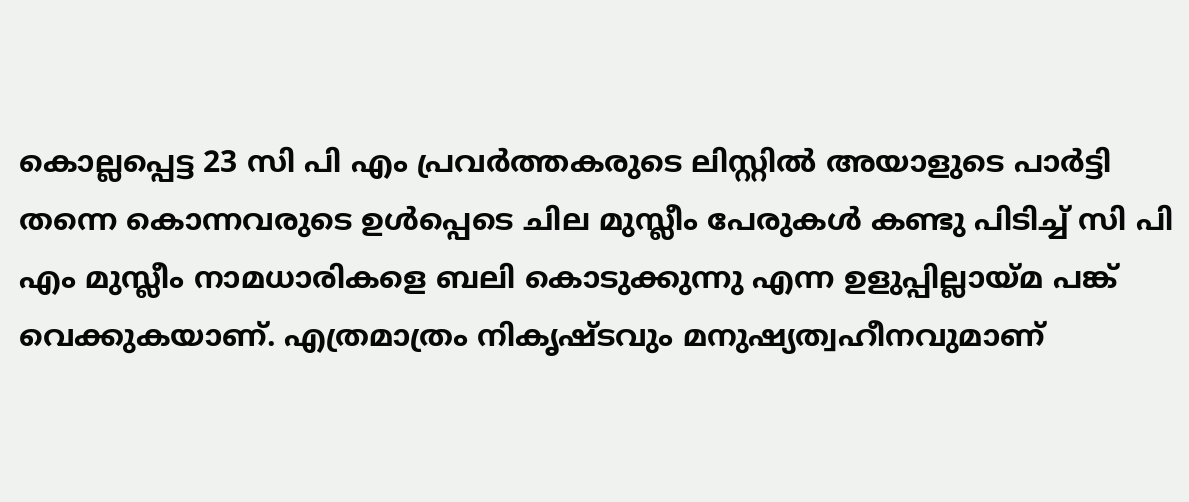കൊല്ലപ്പെട്ട 23 സി പി എം പ്രവർത്തകരുടെ ലിസ്റ്റിൽ അയാളുടെ പാർട്ടി തന്നെ കൊന്നവരുടെ ഉൾപ്പെടെ ചില മുസ്ലീം പേരുകൾ കണ്ടു പിടിച്ച് സി പി എം മുസ്ലീം നാമധാരികളെ ബലി കൊടുക്കുന്നു എന്ന ഉളുപ്പില്ലായ്മ പങ്ക് വെക്കുകയാണ്. എത്രമാത്രം നികൃഷ്ടവും മനുഷ്യത്വഹീനവുമാണ്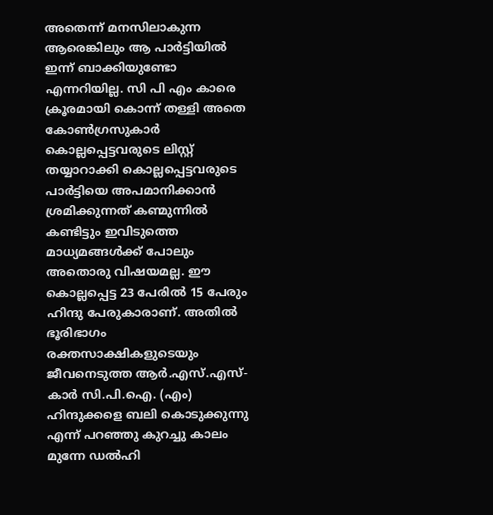അതെന്ന് മനസിലാകുന്ന ആരെങ്കിലും ആ പാർട്ടിയിൽ ഇന്ന് ബാക്കിയുണ്ടോ എന്നറിയില്ല. സി പി എം കാരെ ക്രൂരമായി കൊന്ന് തള്ളി അതെ കോൺഗ്രസുകാർ കൊല്ലപ്പെട്ടവരുടെ ലിസ്റ്റ് തയ്യാറാക്കി കൊല്ലപ്പെട്ടവരുടെ പാർട്ടിയെ അപമാനിക്കാൻ ശ്രമിക്കുന്നത് കണ്മുന്നിൽ കണ്ടിട്ടും ഇവിടുത്തെ മാധ്യമങ്ങൾക്ക് പോലും അതൊരു വിഷയമല്ല. ഈ കൊല്ലപ്പെട്ട 23 പേരിൽ 15 പേരും ഹിന്ദു പേരുകാരാണ്. അതിൽ ഭൂരിഭാഗം രക്തസാക്ഷികളുടെയും ജീവനെടുത്ത ആർ.എസ്.എസ്-കാർ സി.പി.ഐ. (എം) ഹിന്ദുക്കളെ ബലി കൊടുക്കുന്നു എന്ന് പറഞ്ഞു കുറച്ചു കാലം മുന്നേ ഡൽഹി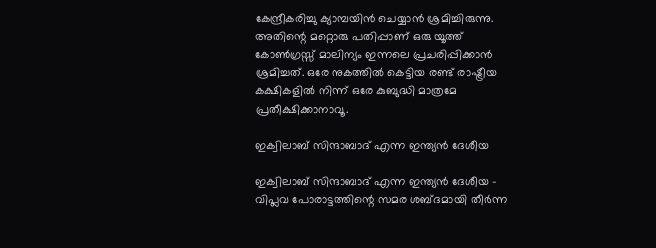കേന്ദ്രീകരിച്ചു ക്യാമ്പയിൻ ചെയ്യാൻ ശ്രമിച്ചിരുന്നു. അതിന്റെ മറ്റൊരു പതിപ്പാണ് ഒരു യൂത്ത് കോൺഗ്രസ്സ് മാലിന്യം ഇന്നലെ പ്രചരിപ്പിക്കാൻ ശ്രമിച്ചത്. ഒരേ നുകത്തിൽ കെട്ടിയ രണ്ട് രാഷ്ട്രീയ കക്ഷികളിൽ നിന്ന് ഒരേ കുബുദ്ധി മാത്രമേ പ്രതീക്ഷിക്കാനാവൂ.

ഇക്വിലാബ് സിന്ദാബാദ് എന്ന ഇന്ത്യൻ ദേശീയ

ഇക്വിലാബ് സിന്ദാബാദ് എന്ന ഇന്ത്യൻ ദേശീയ - വിപ്ലവ പോരാട്ടത്തിന്റെ സമര ശബ്ദമായി തീർന്ന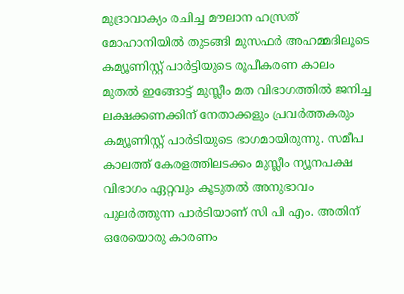മുദ്രാവാക്യം രചിച്ച മൗലാന ഹസ്രത് മോഹാനിയിൽ തുടങ്ങി മുസഫർ അഹമ്മദിലൂടെ കമ്യൂണിസ്റ്റ് പാർട്ടിയുടെ രൂപീകരണ കാലം മുതൽ ഇങ്ങോട്ട് മുസ്ലീം മത വിഭാഗത്തിൽ ജനിച്ച ലക്ഷക്കണക്കിന് നേതാക്കളും പ്രവർത്തകരും കമ്യൂണിസ്റ്റ് പാർടിയുടെ ഭാഗമായിരുന്നു. സമീപ കാലത്ത് കേരളത്തിലടക്കം മുസ്ലീം ന്യൂനപക്ഷ വിഭാഗം ഏറ്റവും കൂടുതൽ അനുഭാവം പുലർത്തുന്ന പാർടിയാണ് സി പി എം. അതിന് ഒരേയൊരു കാരണം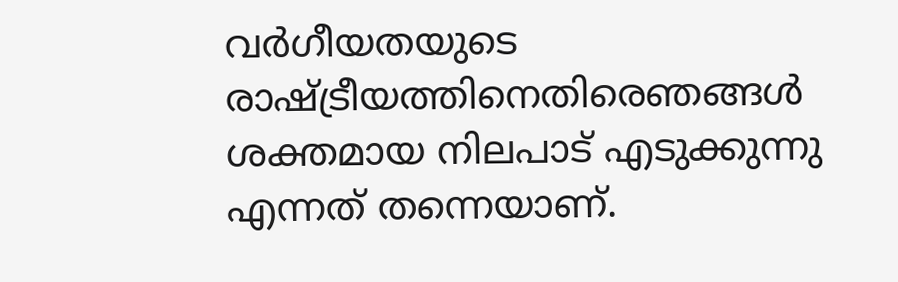വർഗീയതയുടെ രാഷ്ട്രീയത്തിനെതിരെഞങ്ങൾ ശക്തമായ നിലപാട് എടുക്കുന്നു എന്നത് തന്നെയാണ്.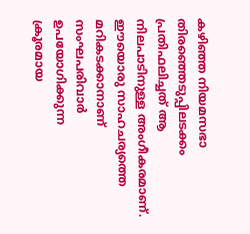കഴിഞ്ഞ നിയമസഭാ തിരഞ്ഞെടുപ്പിലടക്കം പ്രതിഫലിച്ചത് ആ നിലപാടിനുള്ള അംഗീകരമാണ്. ഈയൊരു സാഹചര്യത്തെ മറികടക്കാനാണ് സംഘപരിവാർ ഉപയോഗിക്കുന്ന
ക്രൂരമായ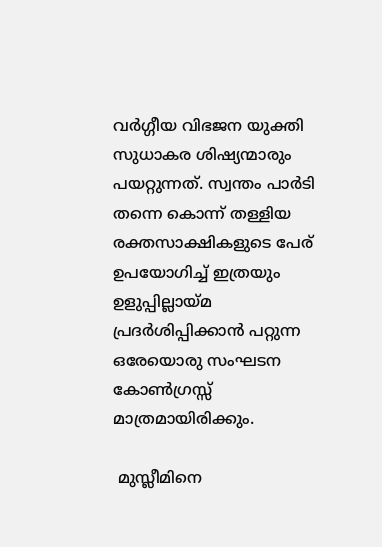വർഗ്ഗീയ വിഭജന യുക്തി സുധാകര ശിഷ്യന്മാരും പയറ്റുന്നത്. സ്വന്തം പാർടി തന്നെ കൊന്ന് തള്ളിയ രക്തസാക്ഷികളുടെ പേര് ഉപയോഗിച്ച് ഇത്രയും ഉളുപ്പില്ലായ്മ പ്രദർശിപ്പിക്കാൻ പറ്റുന്ന ഒരേയൊരു സംഘടന കോൺഗ്രസ്സ് മാത്രമായിരിക്കും.

 മുസ്ലീമിനെ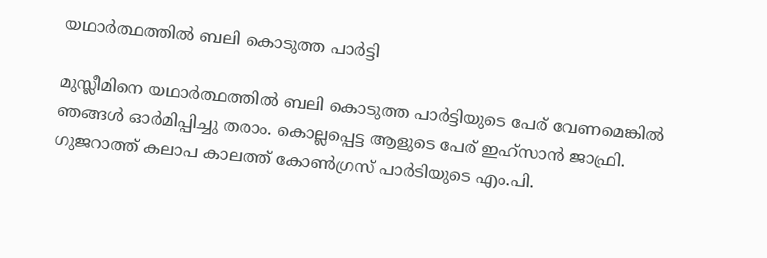യഥാർത്ഥത്തിൽ ബലി കൊടുത്ത പാർട്ടി

മുസ്ലീമിനെ യഥാർത്ഥത്തിൽ ബലി കൊടുത്ത പാർട്ടിയുടെ പേര് വേണമെങ്കിൽ ഞങ്ങൾ ഓർമിപ്പിച്ചു തരാം. കൊല്ലപ്പെട്ട ആളുടെ പേര് ഇഹ്സാൻ ജാഫ്രി. ഗുജറാത്ത് കലാപ കാലത്ത് കോൺഗ്രസ് പാർടിയുടെ എം.പി.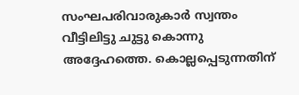സംഘപരിവാരുകാർ സ്വന്തം വീട്ടിലിട്ടു ചുട്ടു കൊന്നു അദ്ദേഹത്തെ. കൊല്ലപ്പെടുന്നതിന്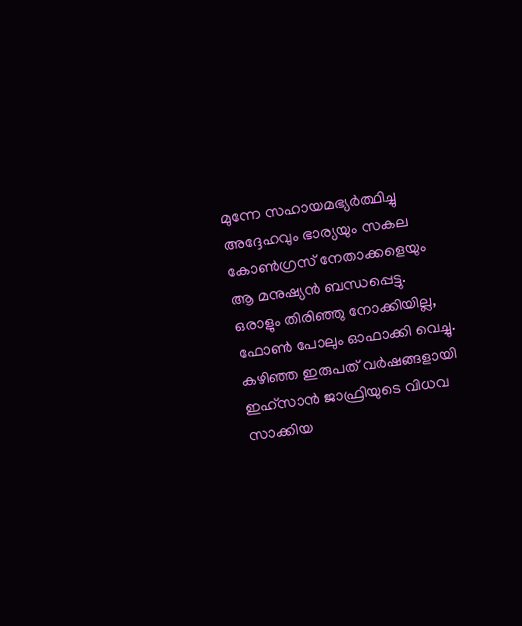മുന്നേ സഹായമഭ്യർത്ഥിച്ചു അദ്ദേഹവും ഭാര്യയും സകല കോൺഗ്രസ് നേതാക്കളെയും ആ മനുഷ്യൻ ബന്ധപ്പെട്ടു. ഒരാളും തിരിഞ്ഞു നോക്കിയില്ല, ഫോൺ പോലും ഓഫാക്കി വെച്ചു. കഴിഞ്ഞ ഇരുപത് വർഷങ്ങളായി ഇഹ്സാൻ ജാഫ്രിയുടെ വിധവ സാക്കിയ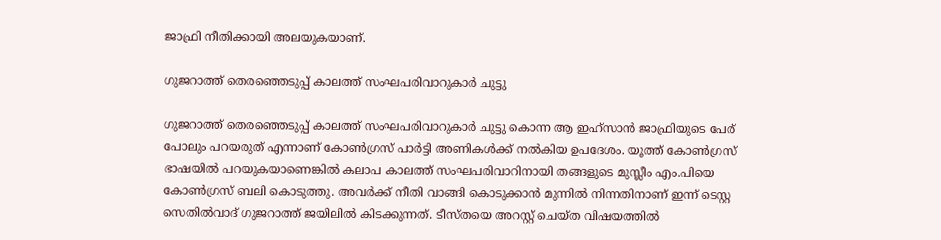ജാഫ്രി നീതിക്കായി അലയുകയാണ്.

ഗുജറാത്ത്‌ തെരഞ്ഞെടുപ്പ് കാലത്ത് സംഘപരിവാറുകാർ ചുട്ടു

ഗുജറാത്ത്‌ തെരഞ്ഞെടുപ്പ് കാലത്ത് സംഘപരിവാറുകാർ ചുട്ടു കൊന്ന ആ ഇഹ്സാൻ ജാഫ്രിയുടെ പേര് പോലും പറയരുത് എന്നാണ് കോൺഗ്രസ് പാർട്ടി അണികൾക്ക് നൽകിയ ഉപദേശം. യൂത്ത് കോൺഗ്രസ് ഭാഷയിൽ പറയുകയാണെങ്കിൽ കലാപ കാലത്ത് സംഘപരിവാറിനായി തങ്ങളുടെ മുസ്ലീം എം.പിയെ കോൺഗ്രസ് ബലി കൊടുത്തു. അവർക്ക് നീതി വാങ്ങി കൊടുക്കാൻ മുന്നിൽ നിന്നതിനാണ് ഇന്ന് ടെസ്റ്റ സെതിൽവാദ് ഗുജറാത്ത്‌ ജയിലിൽ കിടക്കുന്നത്. ടീസ്തയെ അറസ്റ്റ് ചെയ്ത വിഷയത്തിൽ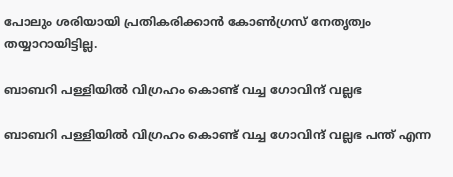പോലും ശരിയായി പ്രതികരിക്കാൻ കോൺഗ്രസ് നേതൃത്വം തയ്യാറായിട്ടില്ല.

ബാബറി പള്ളിയിൽ വിഗ്രഹം കൊണ്ട് വച്ച ഗോവിന്ദ് വല്ലഭ

ബാബറി പള്ളിയിൽ വിഗ്രഹം കൊണ്ട് വച്ച ഗോവിന്ദ് വല്ലഭ പന്ത് എന്ന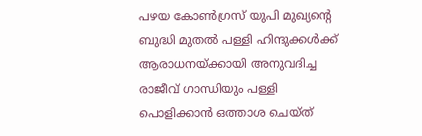പഴയ കോൺഗ്രസ് യുപി മുഖ്യന്റെ ബുദ്ധി മുതൽ പള്ളി ഹിന്ദുക്കൾക്ക് ആരാധനയ്ക്കായി അനുവദിച്ച രാജീവ്‌ ഗാന്ധിയും പള്ളി പൊളിക്കാൻ ഒത്താശ ചെയ്ത്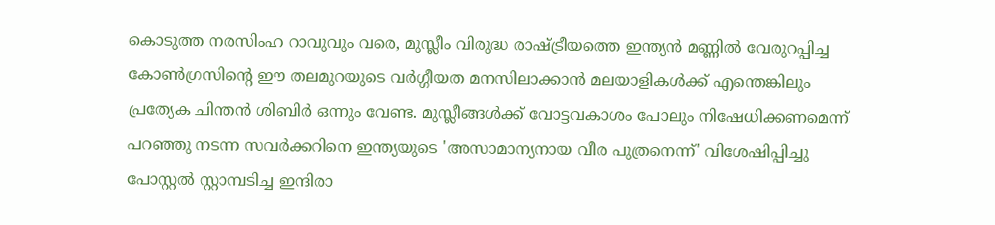കൊടുത്ത നരസിംഹ റാവുവും വരെ, മുസ്ലീം വിരുദ്ധ രാഷ്ട്രീയത്തെ ഇന്ത്യൻ മണ്ണിൽ വേരുറപ്പിച്ച കോൺഗ്രസിന്റെ ഈ തലമുറയുടെ വർഗ്ഗീയത മനസിലാക്കാൻ മലയാളികൾക്ക് എന്തെങ്കിലും പ്രത്യേക ചിന്തൻ ശിബിർ ഒന്നും വേണ്ട. മുസ്ലീങ്ങൾക്ക് വോട്ടവകാശം പോലും നിഷേധിക്കണമെന്ന് പറഞ്ഞു നടന്ന സവർക്കറിനെ ഇന്ത്യയുടെ 'അസാമാന്യനായ വീര പുത്രനെന്ന്' വിശേഷിപ്പിച്ചു പോസ്റ്റൽ സ്റ്റാമ്പടിച്ച ഇന്ദിരാ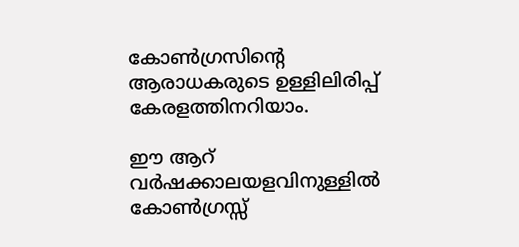കോൺഗ്രസിന്റെ ആരാധകരുടെ ഉള്ളിലിരിപ്പ് കേരളത്തിനറിയാം.

ഈ ആറ് വർഷക്കാലയളവിനുള്ളിൽ കോൺഗ്രസ്സ്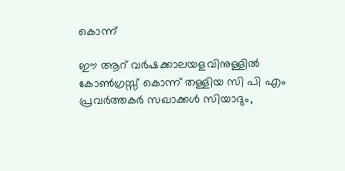കൊന്ന്

ഈ ആറ് വർഷക്കാലയളവിനുള്ളിൽ കോൺഗ്രസ്സ് കൊന്ന് തള്ളിയ സി പി എം പ്രവർത്തകർ സഖാക്കൾ സിയാദും,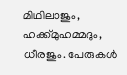മിഥിലാജും, ഹക്ക്‌മുഹമ്മദും, ധീരജും. പേരുകൾ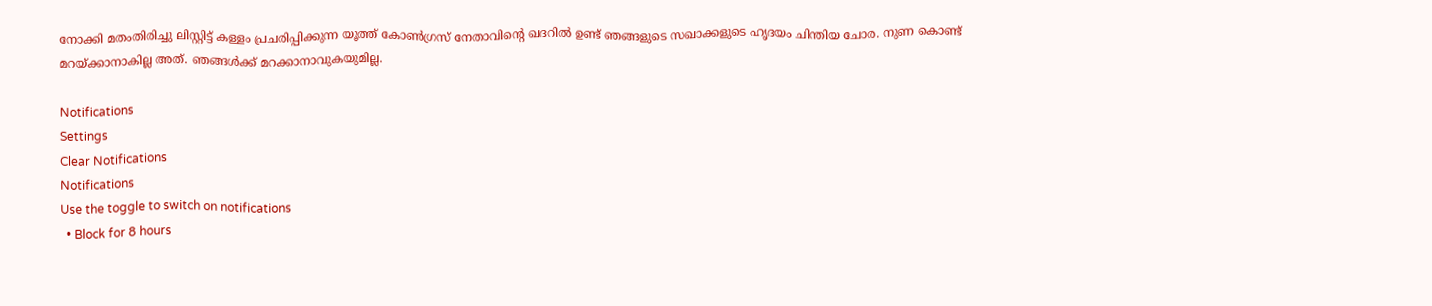നോക്കി മതംതിരിച്ചു ലിസ്റ്റിട്ട് കള്ളം പ്രചരിപ്പിക്കുന്ന യൂത്ത് കോൺഗ്രസ് നേതാവിന്റെ ഖദറിൽ ഉണ്ട് ഞങ്ങളുടെ സഖാക്കളുടെ ഹൃദയം ചിന്തിയ ചോര. നുണ കൊണ്ട് മറയ്ക്കാനാകില്ല അത്. ഞങ്ങൾക്ക് മറക്കാനാവുകയുമില്ല.

Notifications
Settings
Clear Notifications
Notifications
Use the toggle to switch on notifications
  • Block for 8 hours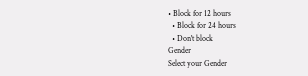• Block for 12 hours
  • Block for 24 hours
  • Don't block
Gender
Select your Gender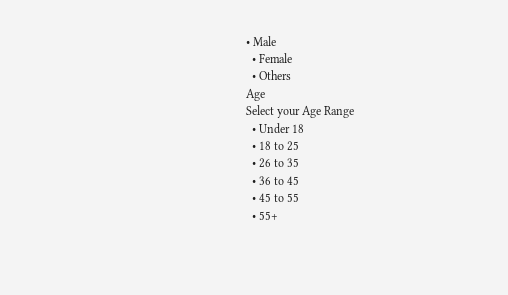• Male
  • Female
  • Others
Age
Select your Age Range
  • Under 18
  • 18 to 25
  • 26 to 35
  • 36 to 45
  • 45 to 55
  • 55+